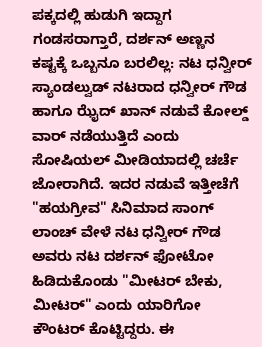ಪಕ್ಕದಲ್ಲಿ ಹುಡುಗಿ ಇದ್ದಾಗ ಗಂಡಸರಾಗ್ತಾರೆ, ದರ್ಶನ್ ಅಣ್ಣನ ಕಷ್ಟಕ್ಕೆ ಒಬ್ಬನೂ ಬರಲಿಲ್ಲ: ನಟ ಧನ್ವೀರ್
ಸ್ಯಾಂಡಲ್ವುಡ್ ನಟರಾದ ಧನ್ವೀರ್ ಗೌಡ ಹಾಗೂ ಝೈದ್ ಖಾನ್ ನಡುವೆ ಕೋಲ್ಡ್ ವಾರ್ ನಡೆಯುತ್ತಿದೆ ಎಂದು ಸೋಷಿಯಲ್ ಮೀಡಿಯಾದಲ್ಲಿ ಚರ್ಚೆ ಜೋರಾಗಿದೆ. ಇದರ ನಡುವೆ ಇತ್ತೀಚೆಗೆ "ಹಯಗ್ರೀವ" ಸಿನಿಮಾದ ಸಾಂಗ್ ಲಾಂಚ್ ವೇಳೆ ನಟ ಧನ್ವೀರ್ ಗೌಡ ಅವರು ನಟ ದರ್ಶನ್ ಫೋಟೋ ಹಿಡಿದುಕೊಂಡು "ಮೀಟರ್ ಬೇಕು, ಮೀಟರ್" ಎಂದು ಯಾರಿಗೋ ಕೌಂಟರ್ ಕೊಟ್ಟಿದ್ದರು. ಈ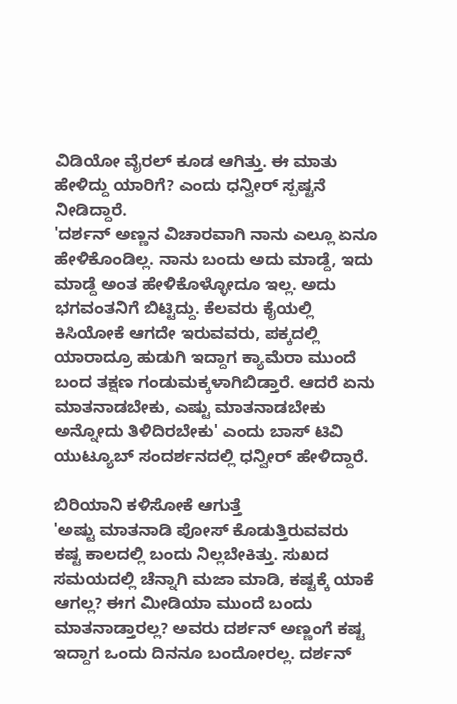ವಿಡಿಯೋ ವೈರಲ್ ಕೂಡ ಆಗಿತ್ತು. ಈ ಮಾತು ಹೇಳಿದ್ದು ಯಾರಿಗೆ? ಎಂದು ಧನ್ವೀರ್ ಸ್ಪಷ್ಟನೆ ನೀಡಿದ್ದಾರೆ.
'ದರ್ಶನ್ ಅಣ್ಣನ ವಿಚಾರವಾಗಿ ನಾನು ಎಲ್ಲೂ ಏನೂ ಹೇಳಿಕೊಂಡಿಲ್ಲ. ನಾನು ಬಂದು ಅದು ಮಾಡ್ದೆ, ಇದು ಮಾಡ್ದೆ ಅಂತ ಹೇಳಿಕೊಳ್ಳೋದೂ ಇಲ್ಲ. ಅದು ಭಗವಂತನಿಗೆ ಬಿಟ್ಟಿದ್ದು. ಕೆಲವರು ಕೈಯಲ್ಲಿ ಕಿಸಿಯೋಕೆ ಆಗದೇ ಇರುವವರು, ಪಕ್ಕದಲ್ಲಿ ಯಾರಾದ್ರೂ ಹುಡುಗಿ ಇದ್ದಾಗ ಕ್ಯಾಮೆರಾ ಮುಂದೆ ಬಂದ ತಕ್ಷಣ ಗಂಡುಮಕ್ಕಳಾಗಿಬಿಡ್ತಾರೆ. ಆದರೆ ಏನು ಮಾತನಾಡಬೇಕು, ಎಷ್ಟು ಮಾತನಾಡಬೇಕು ಅನ್ನೋದು ತಿಳಿದಿರಬೇಕು' ಎಂದು ಬಾಸ್ ಟಿವಿ ಯುಟ್ಯೂಬ್ ಸಂದರ್ಶನದಲ್ಲಿ ಧನ್ವೀರ್ ಹೇಳಿದ್ದಾರೆ.

ಬಿರಿಯಾನಿ ಕಳಿಸೋಕೆ ಆಗುತ್ತೆ
'ಅಷ್ಟು ಮಾತನಾಡಿ ಪೋಸ್ ಕೊಡುತ್ತಿರುವವರು ಕಷ್ಟ ಕಾಲದಲ್ಲಿ ಬಂದು ನಿಲ್ಲಬೇಕಿತ್ತು. ಸುಖದ ಸಮಯದಲ್ಲಿ ಚೆನ್ನಾಗಿ ಮಜಾ ಮಾಡಿ, ಕಷ್ಟಕ್ಕೆ ಯಾಕೆ ಆಗಲ್ಲ? ಈಗ ಮೀಡಿಯಾ ಮುಂದೆ ಬಂದು ಮಾತನಾಡ್ತಾರಲ್ಲ? ಅವರು ದರ್ಶನ್ ಅಣ್ಣಂಗೆ ಕಷ್ಟ ಇದ್ದಾಗ ಒಂದು ದಿನನೂ ಬಂದೋರಲ್ಲ. ದರ್ಶನ್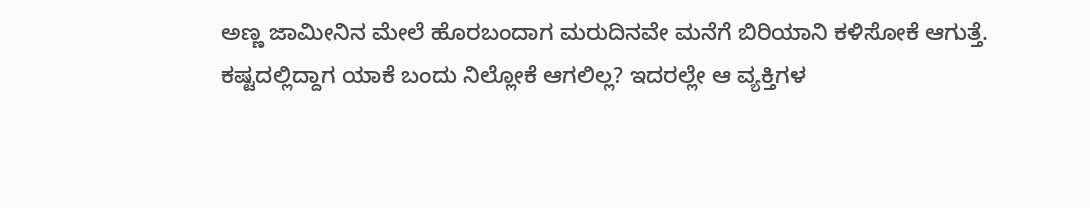ಅಣ್ಣ ಜಾಮೀನಿನ ಮೇಲೆ ಹೊರಬಂದಾಗ ಮರುದಿನವೇ ಮನೆಗೆ ಬಿರಿಯಾನಿ ಕಳಿಸೋಕೆ ಆಗುತ್ತೆ. ಕಷ್ಟದಲ್ಲಿದ್ದಾಗ ಯಾಕೆ ಬಂದು ನಿಲ್ಲೋಕೆ ಆಗಲಿಲ್ಲ? ಇದರಲ್ಲೇ ಆ ವ್ಯಕ್ತಿಗಳ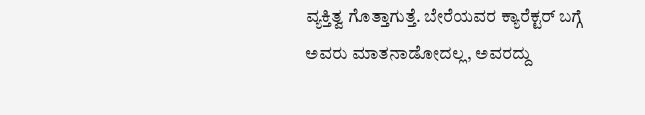ವ್ಯಕ್ತಿತ್ವ ಗೊತ್ತಾಗುತ್ತೆ. ಬೇರೆಯವರ ಕ್ಯಾರೆಕ್ಟರ್ ಬಗ್ಗೆ ಅವರು ಮಾತನಾಡೋದಲ್ಲ, ಅವರದ್ದು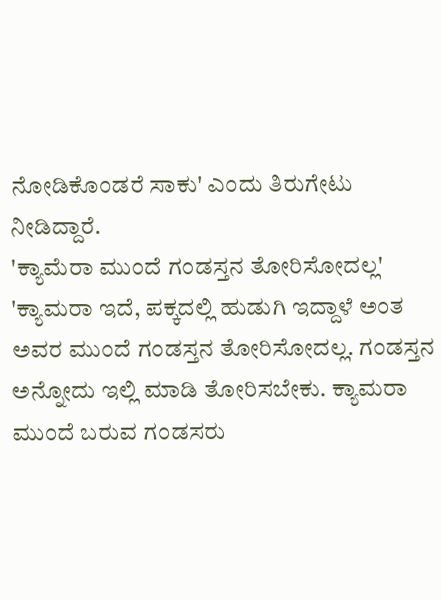ನೋಡಿಕೊಂಡರೆ ಸಾಕು' ಎಂದು ತಿರುಗೇಟು ನೀಡಿದ್ದಾರೆ.
'ಕ್ಯಾಮೆರಾ ಮುಂದೆ ಗಂಡಸ್ತನ ತೋರಿಸೋದಲ್ಲ'
'ಕ್ಯಾಮರಾ ಇದೆ, ಪಕ್ಕದಲ್ಲಿ ಹುಡುಗಿ ಇದ್ದಾಳೆ ಅಂತ ಅವರ ಮುಂದೆ ಗಂಡಸ್ತನ ತೋರಿಸೋದಲ್ಲ. ಗಂಡಸ್ತನ ಅನ್ನೋದು ಇಲ್ಲಿ ಮಾಡಿ ತೋರಿಸಬೇಕು. ಕ್ಯಾಮರಾ ಮುಂದೆ ಬರುವ ಗಂಡಸರು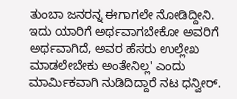ತುಂಬಾ ಜನರನ್ನ ಈಗಾಗಲೇ ನೋಡಿದ್ದೀನಿ. ಇದು ಯಾರಿಗೆ ಅರ್ಥವಾಗಬೇಕೋ ಅವರಿಗೆ ಅರ್ಥವಾಗಿದೆ, ಅವರ ಹೆಸರು ಉಲ್ಲೇಖ ಮಾಡಲೇಬೇಕು ಅಂತೇನಿಲ್ಲ' ಎಂದು ಮಾರ್ಮಿಕವಾಗಿ ನುಡಿದಿದ್ದಾರೆ ನಟ ಧನ್ವೀರ್.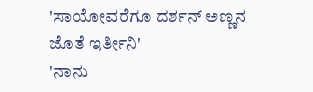'ಸಾಯೋವರೆಗೂ ದರ್ಶನ್ ಅಣ್ಣನ ಜೊತೆ ಇರ್ತೀನಿ'
'ನಾನು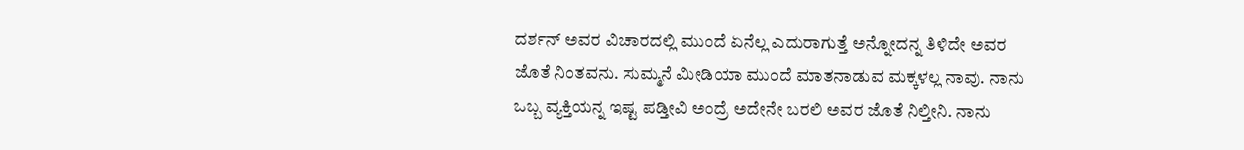ದರ್ಶನ್ ಅವರ ವಿಚಾರದಲ್ಲಿ ಮುಂದೆ ಏನೆಲ್ಲ ಎದುರಾಗುತ್ತೆ ಅನ್ನೋದನ್ನ ತಿಳಿದೇ ಅವರ ಜೊತೆ ನಿಂತವನು. ಸುಮ್ಮನೆ ಮೀಡಿಯಾ ಮುಂದೆ ಮಾತನಾಡುವ ಮಕ್ಕಳಲ್ಲ ನಾವು. ನಾನು ಒಬ್ಬ ವ್ಯಕ್ತಿಯನ್ನ ಇಷ್ಟ ಪಡ್ತೀವಿ ಅಂದ್ರೆ ಅದೇನೇ ಬರಲಿ ಅವರ ಜೊತೆ ನಿಲ್ತೀನಿ. ನಾನು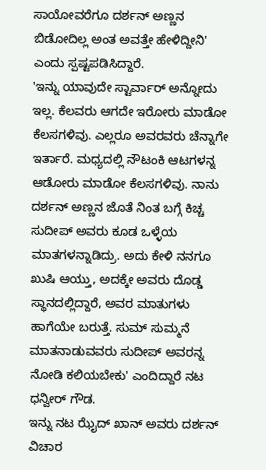ಸಾಯೋವರೆಗೂ ದರ್ಶನ್ ಅಣ್ಣನ ಬಿಡೋದಿಲ್ಲ ಅಂತ ಅವತ್ತೇ ಹೇಳಿದ್ದೀನಿ' ಎಂದು ಸ್ಪಷ್ಟಪಡಿಸಿದ್ದಾರೆ.
'ಇನ್ನು ಯಾವುದೇ ಸ್ಟಾರ್ವಾರ್ ಅನ್ನೋದು ಇಲ್ಲ. ಕೆಲವರು ಆಗದೇ ಇರೋರು ಮಾಡೋ ಕೆಲಸಗಳಿವು. ಎಲ್ಲರೂ ಅವರವರು ಚೆನ್ನಾಗೇ ಇರ್ತಾರೆ. ಮಧ್ಯದಲ್ಲಿ ನೌಟಂಕಿ ಆಟಗಳನ್ನ ಆಡೋರು ಮಾಡೋ ಕೆಲಸಗಳಿವು. ನಾನು ದರ್ಶನ್ ಅಣ್ಣನ ಜೊತೆ ನಿಂತ ಬಗ್ಗೆ ಕಿಚ್ಚ ಸುದೀಪ್ ಅವರು ಕೂಡ ಒಳ್ಳೆಯ ಮಾತಗಳನ್ನಾಡಿದ್ರು. ಅದು ಕೇಳಿ ನನಗೂ ಖುಷಿ ಆಯ್ತು, ಅದಕ್ಕೇ ಅವರು ದೊಡ್ಡ ಸ್ಥಾನದಲ್ಲಿದ್ದಾರೆ, ಅವರ ಮಾತುಗಳು ಹಾಗೆಯೇ ಬರುತ್ತೆ. ಸುಮ್ ಸುಮ್ಮನೆ ಮಾತನಾಡುವವರು ಸುದೀಪ್ ಅವರನ್ನ ನೋಡಿ ಕಲಿಯಬೇಕು' ಎಂದಿದ್ದಾರೆ ನಟ ಧನ್ವೀರ್ ಗೌಡ.
ಇನ್ನು ನಟ ಝೈದ್ ಖಾನ್ ಅವರು ದರ್ಶನ್ ವಿಚಾರ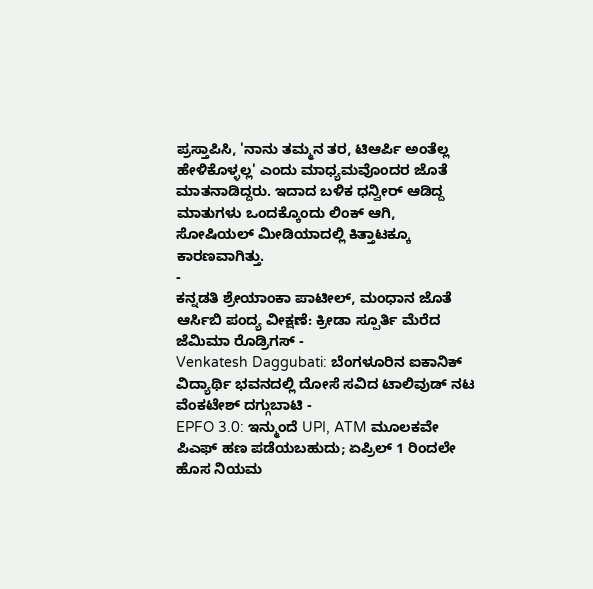ಪ್ರಸ್ತಾಪಿಸಿ, 'ನಾನು ತಮ್ಮನ ತರ, ಟಿಆರ್ಪಿ ಅಂತೆಲ್ಲ ಹೇಳಿಕೊಳ್ಳಲ್ಲ' ಎಂದು ಮಾಧ್ಯಮವೊಂದರ ಜೊತೆ ಮಾತನಾಡಿದ್ದರು. ಇದಾದ ಬಳಿಕ ಧನ್ವೀರ್ ಆಡಿದ್ದ ಮಾತುಗಳು ಒಂದಕ್ಕೊಂದು ಲಿಂಕ್ ಆಗಿ, ಸೋಷಿಯಲ್ ಮೀಡಿಯಾದಲ್ಲಿ ಕಿತ್ತಾಟಕ್ಕೂ ಕಾರಣವಾಗಿತ್ತು.
-
ಕನ್ನಡತಿ ಶ್ರೇಯಾಂಕಾ ಪಾಟೀಲ್, ಮಂಧಾನ ಜೊತೆ ಆರ್ಸಿಬಿ ಪಂದ್ಯ ವೀಕ್ಷಣೆ: ಕ್ರೀಡಾ ಸ್ಪೂರ್ತಿ ಮೆರೆದ ಜೆಮಿಮಾ ರೊಡ್ರಿಗಸ್ -
Venkatesh Daggubati: ಬೆಂಗಳೂರಿನ ಐಕಾನಿಕ್ ವಿದ್ಯಾರ್ಥಿ ಭವನದಲ್ಲಿ ದೋಸೆ ಸವಿದ ಟಾಲಿವುಡ್ ನಟ ವೆಂಕಟೇಶ್ ದಗ್ಗುಬಾಟಿ -
EPFO 3.0: ಇನ್ಮುಂದೆ UPI, ATM ಮೂಲಕವೇ ಪಿಎಫ್ ಹಣ ಪಡೆಯಬಹುದು; ಏಪ್ರಿಲ್ 1 ರಿಂದಲೇ ಹೊಸ ನಿಯಮ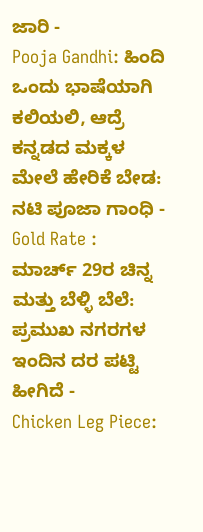ಜಾರಿ -
Pooja Gandhi: ಹಿಂದಿ ಒಂದು ಭಾಷೆಯಾಗಿ ಕಲಿಯಲಿ, ಆದ್ರೆ ಕನ್ನಡದ ಮಕ್ಕಳ ಮೇಲೆ ಹೇರಿಕೆ ಬೇಡ: ನಟಿ ಪೂಜಾ ಗಾಂಧಿ -
Gold Rate : ಮಾರ್ಚ್ 29ರ ಚಿನ್ನ ಮತ್ತು ಬೆಳ್ಳಿ ಬೆಲೆ: ಪ್ರಮುಖ ನಗರಗಳ ಇಂದಿನ ದರ ಪಟ್ಟಿ ಹೀಗಿದೆ -
Chicken Leg Piece: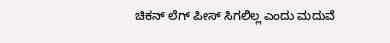ಚಿಕನ್ ಲೆಗ್ ಪೀಸ್ ಸಿಗಲಿಲ್ಲ ಎಂದು ಮದುವೆ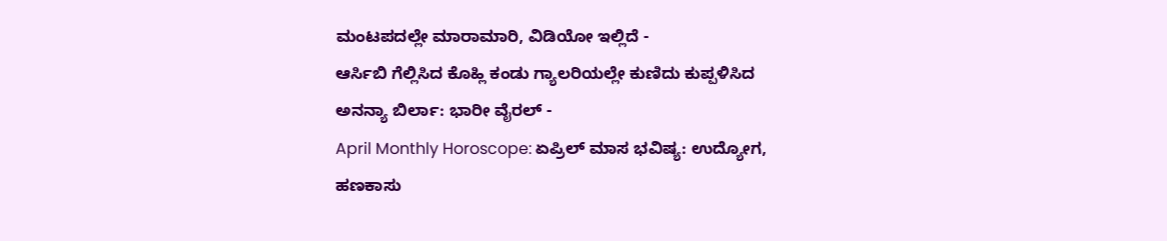ಮಂಟಪದಲ್ಲೇ ಮಾರಾಮಾರಿ, ವಿಡಿಯೋ ಇಲ್ಲಿದೆ -
ಆರ್ಸಿಬಿ ಗೆಲ್ಲಿಸಿದ ಕೊಹ್ಲಿ ಕಂಡು ಗ್ಯಾಲರಿಯಲ್ಲೇ ಕುಣಿದು ಕುಪ್ಪಳಿಸಿದ ಅನನ್ಯಾ ಬಿರ್ಲಾ: ಭಾರೀ ವೈರಲ್ -
April Monthly Horoscope: ಏಪ್ರಿಲ್ ಮಾಸ ಭವಿಷ್ಯ: ಉದ್ಯೋಗ, ಹಣಕಾಸು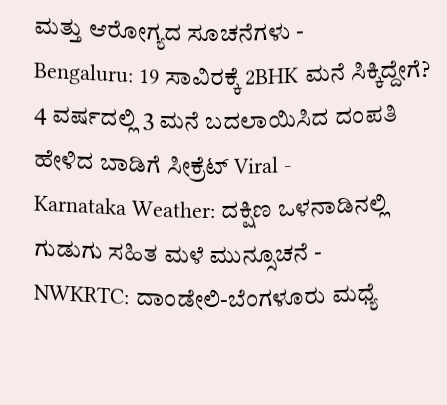ಮತ್ತು ಆರೋಗ್ಯದ ಸೂಚನೆಗಳು -
Bengaluru: 19 ಸಾವಿರಕ್ಕೆ 2BHK ಮನೆ ಸಿಕ್ಕಿದ್ದೇಗೆ? 4 ವರ್ಷದಲ್ಲಿ 3 ಮನೆ ಬದಲಾಯಿಸಿದ ದಂಪತಿ ಹೇಳಿದ ಬಾಡಿಗೆ ಸೀಕ್ರೆಟ್ Viral -
Karnataka Weather: ದಕ್ಷಿಣ ಒಳನಾಡಿನಲ್ಲಿ ಗುಡುಗು ಸಹಿತ ಮಳೆ ಮುನ್ಸೂಚನೆ -
NWKRTC: ದಾಂಡೇಲಿ-ಬೆಂಗಳೂರು ಮಧ್ಯೆ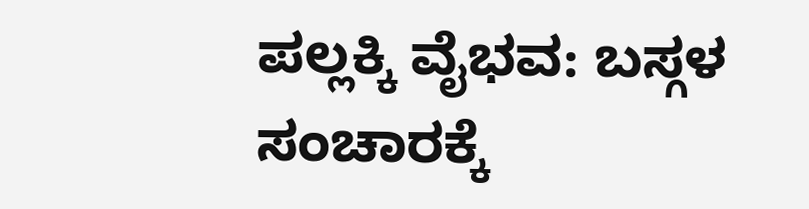ಪಲ್ಲಕ್ಕಿ ವೈಭವ: ಬಸ್ಗಳ ಸಂಚಾರಕ್ಕೆ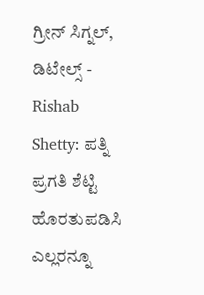ಗ್ರೀನ್ ಸಿಗ್ನಲ್, ಡಿಟೇಲ್ಸ್ -
Rishab Shetty: ಪತ್ನಿ ಪ್ರಗತಿ ಶೆಟ್ಟಿ ಹೊರತುಪಡಿಸಿ ಎಲ್ಲರನ್ನೂ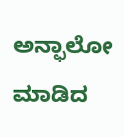ಅನ್ಫಾಲೋ ಮಾಡಿದ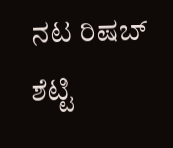ನಟ ರಿಷಬ್ ಶೆಟ್ಟಿ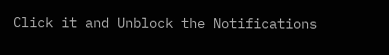Click it and Unblock the Notifications